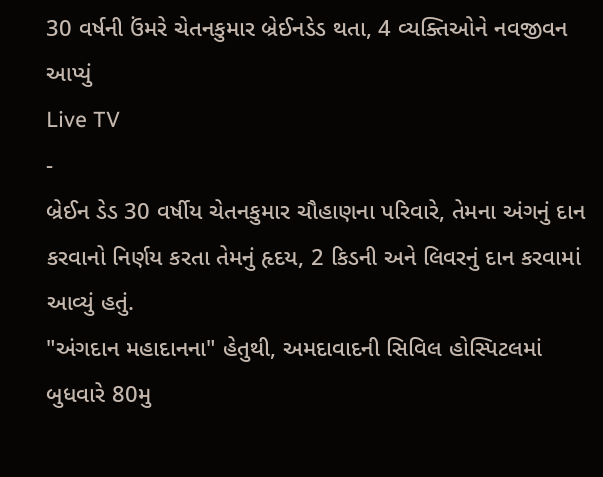30 વર્ષની ઉંમરે ચેતનકુમાર બ્રેઈનડેડ થતા, 4 વ્યક્તિઓને નવજીવન આપ્યું
Live TV
-
બ્રેઈન ડેડ 30 વર્ષીય ચેતનકુમાર ચૌહાણના પરિવારે, તેમના અંગનું દાન કરવાનો નિર્ણય કરતા તેમનું હૃદય, 2 કિડની અને લિવરનું દાન કરવામાં આવ્યું હતું.
"અંગદાન મહાદાનના" હેતુથી, અમદાવાદની સિવિલ હોસ્પિટલમાં બુધવારે 80મુ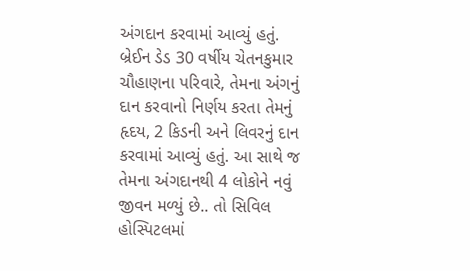અંગદાન કરવામાં આવ્યું હતું. બ્રેઈન ડેડ 30 વર્ષીય ચેતનકુમાર ચૌહાણના પરિવારે, તેમના અંગનું દાન કરવાનો નિર્ણય કરતા તેમનું હૃદય, 2 કિડની અને લિવરનું દાન કરવામાં આવ્યું હતું. આ સાથે જ તેમના અંગદાનથી 4 લોકોને નવું જીવન મળ્યું છે.. તો સિવિલ હોસ્પિટલમાં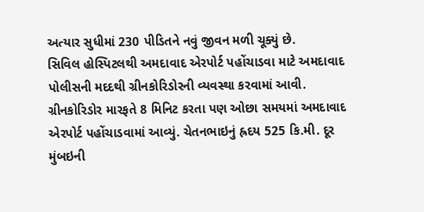અત્યાર સુધીમાં 230 પીડિતને નવું જીવન મળી ચૂક્યું છે.
સિવિલ હોસ્પિટલથી અમદાવાદ એરપોર્ટ પહોંચાડવા માટે અમદાવાદ પોલીસની મદદથી ગ્રીનકોરિડોરની વ્યવસ્થા કરવામાં આવી. ગ્રીનકોરિડોર મારફતે 8 મિનિટ કરતા પણ ઓછા સમયમાં અમદાવાદ એરપોર્ટ પહોંચાડવામાં આવ્યું. ચેતનભાઇનું હ્રદય 525 કિ.મી. દૂર મુંબઇની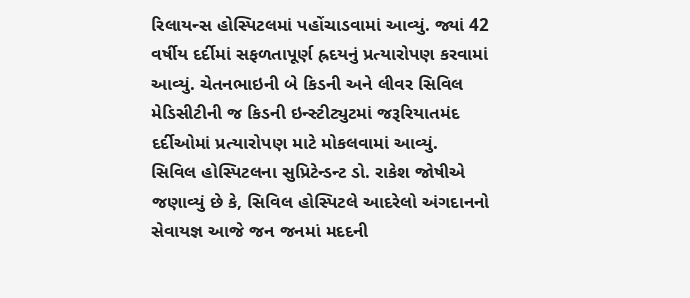રિલાયન્સ હોસ્પિટલમાં પહોંચાડવામાં આવ્યું. જ્યાં 42 વર્ષીય દર્દીમાં સફળતાપૂર્ણ હ્રદયનું પ્રત્યારોપણ કરવામાં આવ્યું. ચેતનભાઇની બે કિડની અને લીવર સિવિલ મેડિસીટીની જ કિડની ઇન્સ્ટીટ્યુટમાં જરૂરિયાતમંદ દર્દીઓમાં પ્રત્યારોપણ માટે મોકલવામાં આવ્યું.
સિવિલ હોસ્પિટલના સુપ્રિટેન્ડન્ટ ડો. રાકેશ જોષીએ જણાવ્યું છે કે, સિવિલ હોસ્પિટલે આદરેલો અંગદાનનો સેવાયજ્ઞ આજે જન જનમાં મદદની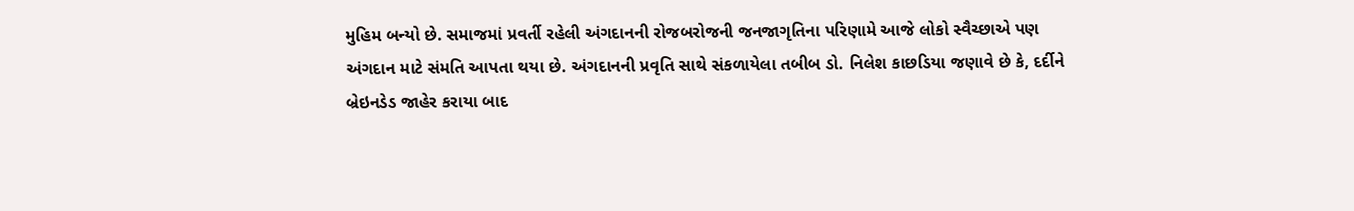મુહિમ બન્યો છે. સમાજમાં પ્રવર્તી રહેલી અંગદાનની રોજબરોજની જનજાગૃતિના પરિણામે આજે લોકો સ્વૈચ્છાએ પણ અંગદાન માટે સંમતિ આપતા થયા છે. અંગદાનની પ્રવૃતિ સાથે સંકળાયેલા તબીબ ડો. નિલેશ કાછડિયા જણાવે છે કે, દર્દીને બ્રેઇનડેડ જાહેર કરાયા બાદ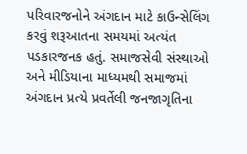પરિવારજનોને અંગદાન માટે કાઉન્સેલિંગ કરવું શરૂઆતના સમયમાં અત્યંત પડકારજનક હતું. સમાજસેવી સંસ્થાઓ અને મીડિયાના માધ્યમથી સમાજમાં અંગદાન પ્રત્યે પ્રવર્તેલી જનજાગૃતિના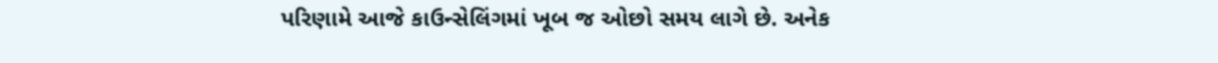પરિણામે આજે કાઉન્સેલિંગમાં ખૂબ જ ઓછો સમય લાગે છે. અનેક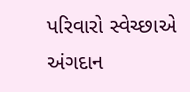પરિવારો સ્વેચ્છાએ અંગદાન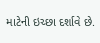માટેની ઇચ્છા દર્શાવે છે.